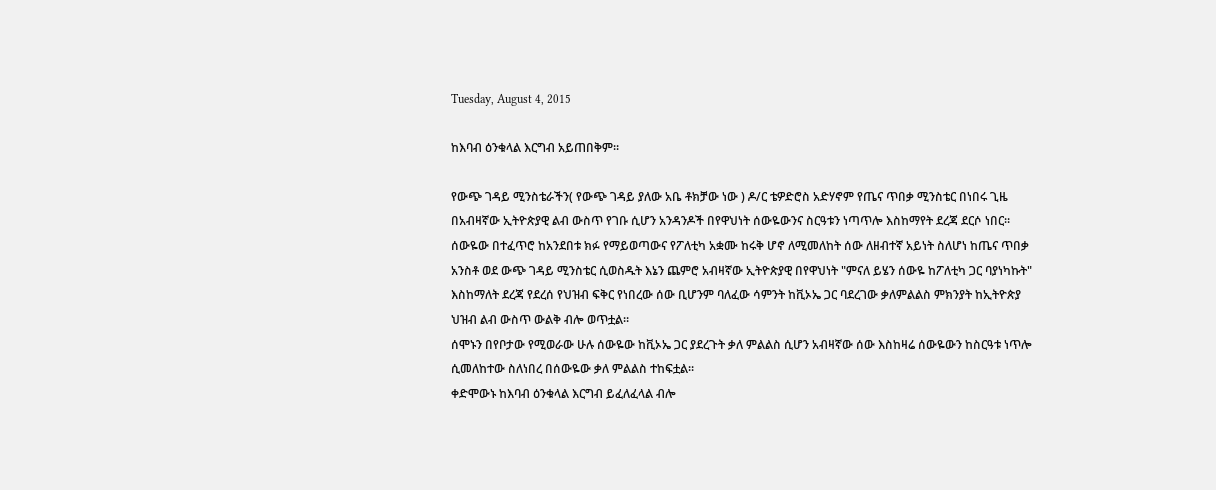Tuesday, August 4, 2015

ከእባብ ዕንቁላል እርግብ አይጠበቅም።

የውጭ ገዳይ ሚንስቴራችን( የውጭ ገዳይ ያለው አቤ ቶክቻው ነው ) ዶ/ር ቴዎድሮስ አድሃኖም የጤና ጥበቃ ሚንስቴር በነበሩ ጊዜ በአብዛኛው ኢትዮጵያዊ ልብ ውስጥ የገቡ ሲሆን አንዳንዶች በየዋህነት ሰውዬውንና ስርዓቱን ነጣጥሎ እስከማየት ደረጃ ደርሶ ነበር። ሰውዬው በተፈጥሮ ከአንደበቱ ክፉ የማይወጣውና የፖለቲካ አቋሙ ከሩቅ ሆኖ ለሚመለከት ሰው ለዘብተኛ አይነት ስለሆነ ከጤና ጥበቃ አንስቶ ወደ ውጭ ገዳይ ሚንስቴር ሲወስዱት እኔን ጨምሮ አብዛኛው ኢትዮጵያዊ በየዋህነት "ምናለ ይሄን ሰውዬ ከፖለቲካ ጋር ባያነካኩት" እስከማለት ደረጃ የደረሰ የህዝብ ፍቅር የነበረው ሰው ቢሆንም ባለፈው ሳምንት ከቪኦኤ ጋር ባደረገው ቃለምልልስ ምክንያት ከኢትዮጵያ ህዝብ ልብ ውስጥ ውልቅ ብሎ ወጥቷል።
ሰሞኑን በየቦታው የሚወራው ሁሉ ሰውዬው ከቪኦኤ ጋር ያደረጉት ቃለ ምልልስ ሲሆን አብዛኛው ሰው እስከዛሬ ሰውዬውን ከስርዓቱ ነጥሎ ሲመለከተው ስለነበረ በሰውዬው ቃለ ምልልስ ተከፍቷል።
ቀድሞውኑ ከእባብ ዕንቁላል እርግብ ይፈለፈላል ብሎ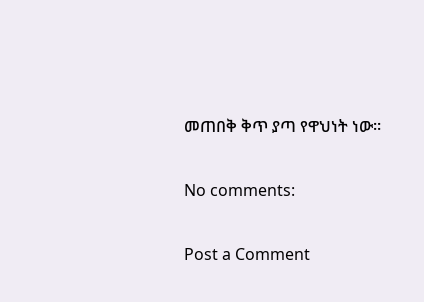መጠበቅ ቅጥ ያጣ የዋህነት ነው።

No comments:

Post a Comment